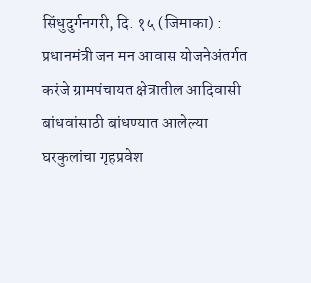सिंधुदुर्गनगरी, दि. १५ (जिमाका) : प्रधानमंत्री जन मन आवास योजनेअंतर्गत करंजे ग्रामपंचायत क्षेत्रातील आदिवासी बांधवांसाठी बांधण्यात आलेल्या घरकुलांचा गृहप्रवेश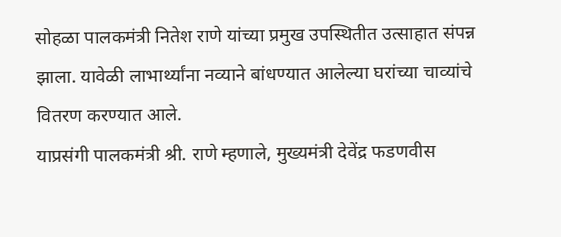सोहळा पालकमंत्री नितेश राणे यांच्या प्रमुख उपस्थितीत उत्साहात संपन्न झाला. यावेळी लाभार्थ्यांना नव्याने बांधण्यात आलेल्या घरांच्या चाव्यांचे वितरण करण्यात आले.
याप्रसंगी पालकमंत्री श्री. राणे म्हणाले, मुख्यमंत्री देवेंद्र फडणवीस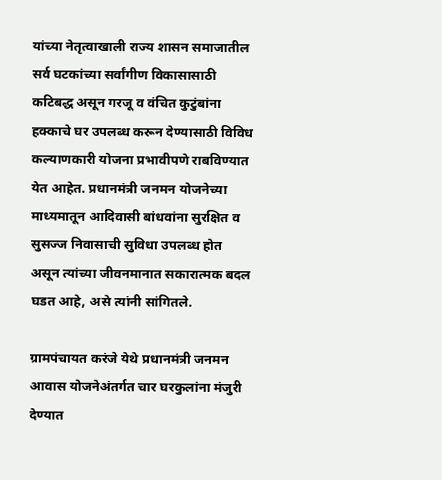यांच्या नेतृत्वाखाली राज्य शासन समाजातील सर्व घटकांच्या सर्वांगीण विकासासाठी कटिबद्ध असून गरजू व वंचित कुटुंबांना हक्काचे घर उपलब्ध करून देण्यासाठी विविध कल्याणकारी योजना प्रभावीपणे राबविण्यात येत आहेत. प्रधानमंत्री जनमन योजनेच्या माध्यमातून आदिवासी बांधवांना सुरक्षित व सुसज्ज निवासाची सुविधा उपलब्ध होत असून त्यांच्या जीवनमानात सकारात्मक बदल घडत आहे, असे त्यांनी सांगितले.

ग्रामपंचायत करंजे येथे प्रधानमंत्री जनमन आवास योजनेअंतर्गत चार घरकुलांना मंजुरी देण्यात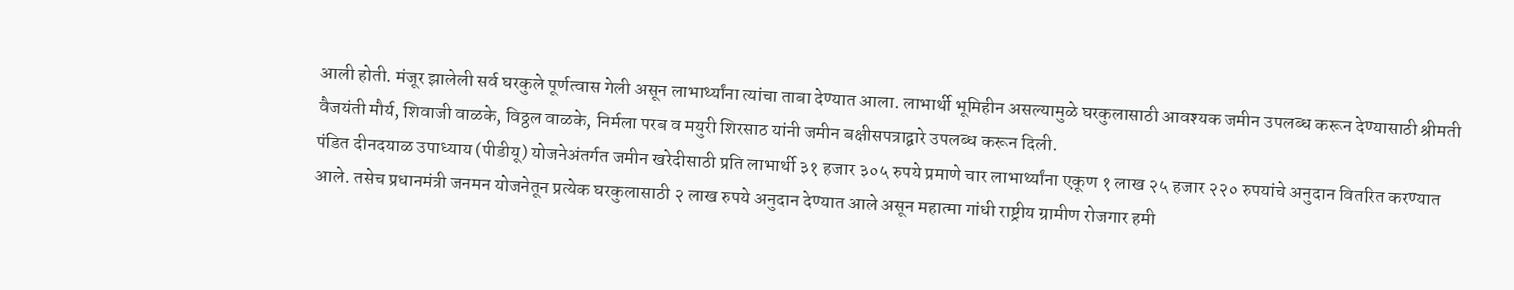आली होती. मंजूर झालेली सर्व घरकुले पूर्णत्वास गेली असून लाभार्थ्यांना त्यांचा ताबा देण्यात आला. लाभार्थी भूमिहीन असल्यामुळे घरकुलासाठी आवश्यक जमीन उपलब्ध करून देण्यासाठी श्रीमती वैजयंती मौर्य, शिवाजी वाळके, विठ्ठल वाळके, निर्मला परब व मयुरी शिरसाठ यांनी जमीन बक्षीसपत्राद्वारे उपलब्ध करून दिली.
पंडित दीनदयाळ उपाध्याय (पीडीयू) योजनेअंतर्गत जमीन खरेदीसाठी प्रति लाभार्थी ३१ हजार ३०५ रुपये प्रमाणे चार लाभार्थ्यांना एकूण १ लाख २५ हजार २२० रुपयांचे अनुदान वितरित करण्यात आले. तसेच प्रधानमंत्री जनमन योजनेतून प्रत्येक घरकुलासाठी २ लाख रुपये अनुदान देण्यात आले असून महात्मा गांधी राष्ट्रीय ग्रामीण रोजगार हमी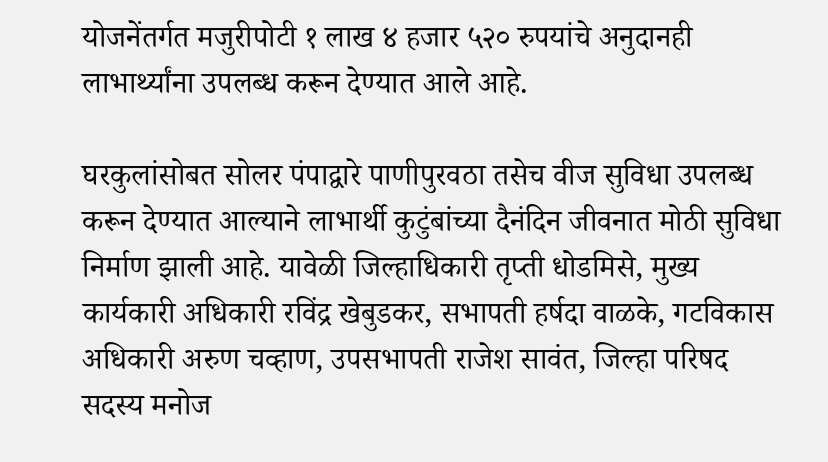योजनेंतर्गत मजुरीपोटी १ लाख ४ हजार ५२० रुपयांचे अनुदानही लाभार्थ्यांना उपलब्ध करून देण्यात आले आहे.

घरकुलांसोबत सोलर पंपाद्वारे पाणीपुरवठा तसेच वीज सुविधा उपलब्ध करून देण्यात आल्याने लाभार्थी कुटुंबांच्या दैनंदिन जीवनात मोठी सुविधा निर्माण झाली आहे. यावेळी जिल्हाधिकारी तृप्ती धोडमिसे, मुख्य कार्यकारी अधिकारी रविंद्र खेबुडकर, सभापती हर्षदा वाळके, गटविकास अधिकारी अरुण चव्हाण, उपसभापती राजेश सावंत, जिल्हा परिषद सदस्य मनोज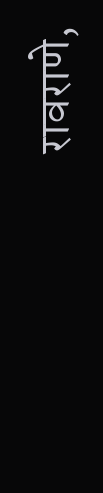रावराणे,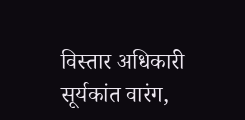विस्तार अधिकारी सूर्यकांत वारंग,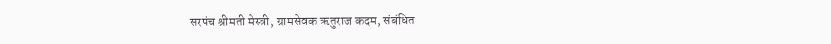सरपंच श्रीमती मेस्त्री, ग्रामसेवक ऋतुराज कदम, संबंधित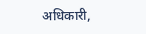अधिकारी,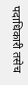पदाधिकारी तसेच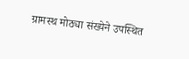ग्रामस्थ मोठ्या संख्येने उपस्थित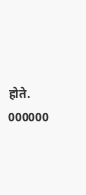होते.
000000